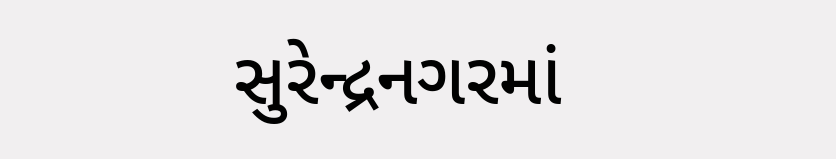સુરેન્દ્રનગરમાં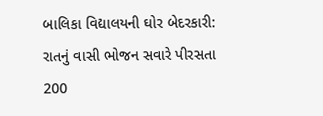બાલિકા વિદ્યાલયની ઘોર બેદરકારી: રાતનું વાસી ભોજન સવારે પીરસતા 200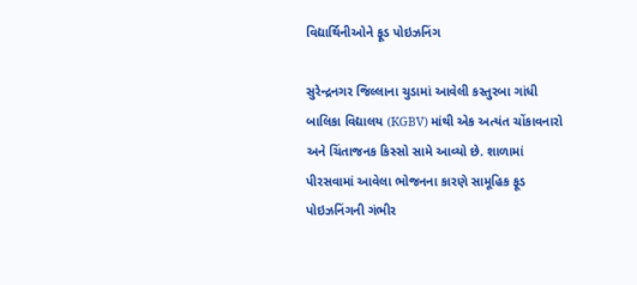વિદ્યાર્થિનીઓને ફૂડ પોઇઝનિંગ

સુરેન્દ્રનગર જિલ્લાના ચુડામાં આવેલી કસ્તુરબા ગાંધી બાલિકા વિદ્યાલય (KGBV) માંથી એક અત્યંત ચોંકાવનારો અને ચિંતાજનક કિસ્સો સામે આવ્યો છે. શાળામાં પીરસવામાં આવેલા ભોજનના કારણે સામૂહિક ફૂડ પોઇઝનિંગની ગંભીર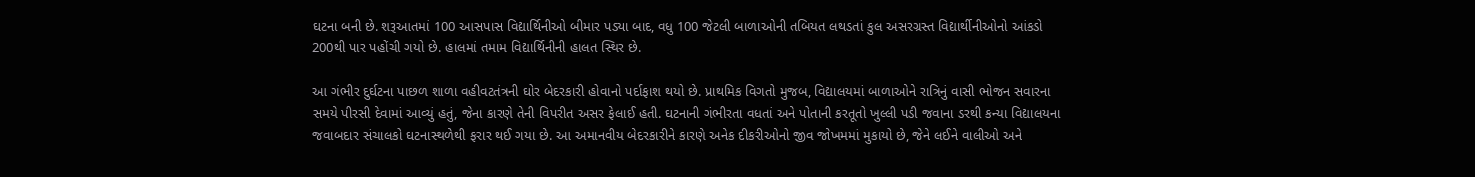ઘટના બની છે. શરૂઆતમાં 100 આસપાસ વિદ્યાર્થિનીઓ બીમાર પડ્યા બાદ, વધુ 100 જેટલી બાળાઓની તબિયત લથડતાં કુલ અસરગ્રસ્ત વિદ્યાર્થીનીઓનો આંકડો 200થી પાર પહોંચી ગયો છે. હાલમાં તમામ વિદ્યાર્થિનીની હાલત સ્થિર છે.

આ ગંભીર દુર્ઘટના પાછળ શાળા વહીવટતંત્રની ઘોર બેદરકારી હોવાનો પર્દાફાશ થયો છે. પ્રાથમિક વિગતો મુજબ, વિદ્યાલયમાં બાળાઓને રાત્રિનું વાસી ભોજન સવારના સમયે પીરસી દેવામાં આવ્યું હતું, જેના કારણે તેની વિપરીત અસર ફેલાઈ હતી. ઘટનાની ગંભીરતા વધતાં અને પોતાની કરતૂતો ખુલ્લી પડી જવાના ડરથી કન્યા વિદ્યાલયના જવાબદાર સંચાલકો ઘટનાસ્થળેથી ફરાર થઈ ગયા છે. આ અમાનવીય બેદરકારીને કારણે અનેક દીકરીઓનો જીવ જોખમમાં મુકાયો છે, જેને લઈને વાલીઓ અને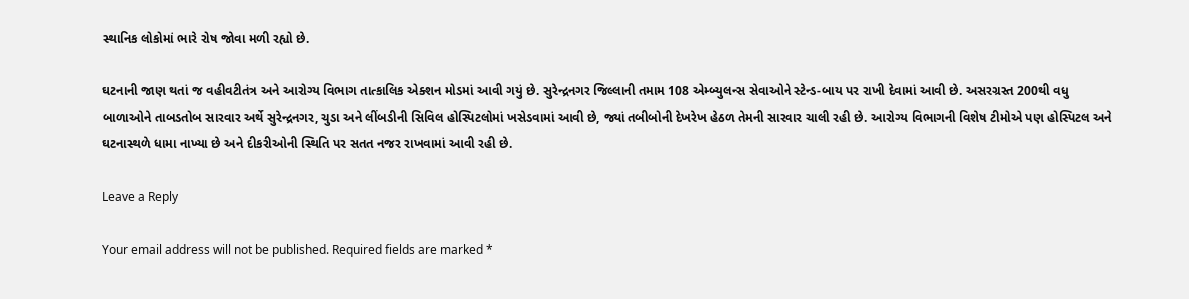સ્થાનિક લોકોમાં ભારે રોષ જોવા મળી રહ્યો છે.

ઘટનાની જાણ થતાં જ વહીવટીતંત્ર અને આરોગ્ય વિભાગ તાત્કાલિક એક્શન મોડમાં આવી ગયું છે. સુરેન્દ્રનગર જિલ્લાની તમામ 108 એમ્બ્યુલન્સ સેવાઓને સ્ટેન્ડ-બાય પર રાખી દેવામાં આવી છે. અસરગ્રસ્ત 200થી વધુ બાળાઓને તાબડતોબ સારવાર અર્થે સુરેન્દ્રનગર, ચુડા અને લીંબડીની સિવિલ હોસ્પિટલોમાં ખસેડવામાં આવી છે, જ્યાં તબીબોની દેખરેખ હેઠળ તેમની સારવાર ચાલી રહી છે. આરોગ્ય વિભાગની વિશેષ ટીમોએ પણ હોસ્પિટલ અને ઘટનાસ્થળે ધામા નાખ્યા છે અને દીકરીઓની સ્થિતિ પર સતત નજર રાખવામાં આવી રહી છે.

Leave a Reply

Your email address will not be published. Required fields are marked *